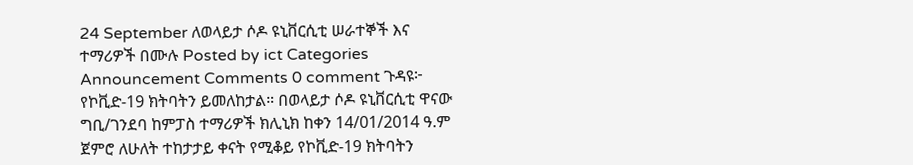24 September ለወላይታ ሶዶ ዩኒቨርሲቲ ሠራተኞች እና ተማሪዎች በሙሉ Posted by ict Categories Announcement Comments 0 comment ጉዳዩ፦ የኮቪድ-19 ክትባትን ይመለከታል። በወላይታ ሶዶ ዩኒቨርሲቲ ዋናው ግቢ/ገንደባ ከምፓስ ተማሪዎች ክሊኒክ ከቀን 14/01/2014 ዓ.ም ጀምሮ ለሁለት ተከታታይ ቀናት የሚቆይ የኮቪድ-19 ክትባትን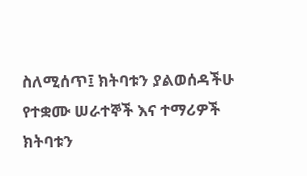ስለሚሰጥ፤ ክትባቱን ያልወሰዳችሁ የተቋሙ ሠራተኞች እና ተማሪዎች ክትባቱን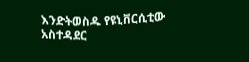እንድትወስዱ የዩኒቨርሲቲው አስተዳደር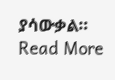ያሳውቃል። Read More